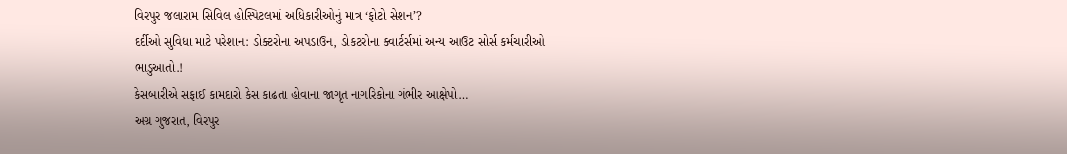વિરપુર જલારામ સિવિલ હોસ્પિટલમાં અધિકારીઓનું માત્ર ‘ફોટો સેશન’?
દર્દીઓ સુવિધા માટે પરેશાન: ડોક્ટરોના અપડાઉન, ડોકટરોના ક્વાર્ટર્સમાં અન્ય આઉટ સોર્સ કર્મચારીઓ ભાડુઆતો.!
કેસબારીએ સફાઈ કામદારો કેસ કાઢતા હોવાના જાગૃત નાગરિકોના ગંભીર આક્ષેપો…
અગ્ર ગુજરાત, વિરપુર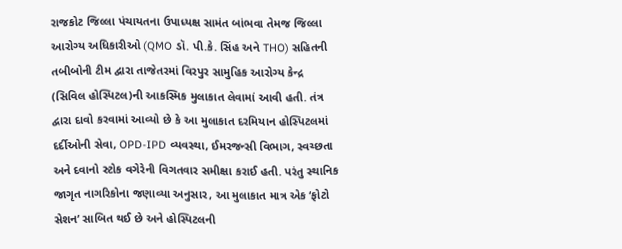રાજકોટ જિલ્લા પંચાયતના ઉપાધ્યક્ષ સામંત બાંભવા તેમજ જિલ્લા આરોગ્ય અધિકારીઓ (QMO ડૉ. પી.કે. સિંહ અને THO) સહિતની તબીબોની ટીમ દ્વારા તાજેતરમાં વિરપુર સામુહિક આરોગ્ય કેન્દ્ર (સિવિલ હોસ્પિટલ)ની આકસ્મિક મુલાકાત લેવામાં આવી હતી. તંત્ર દ્વારા દાવો કરવામાં આવ્યો છે કે આ મુલાકાત દરમિયાન હોસ્પિટલમાં દર્દીઓની સેવા, OPD-IPD વ્યવસ્થા, ઈમરજન્સી વિભાગ, સ્વચ્છતા અને દવાનો સ્ટોક વગેરેની વિગતવાર સમીક્ષા કરાઈ હતી. પરંતુ સ્થાનિક જાગૃત નાગરિકોના જણાવ્યા અનુસાર, આ મુલાકાત માત્ર એક ‘ફોટો સેશન’ સાબિત થઈ છે અને હોસ્પિટલની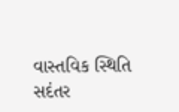વાસ્તવિક સ્થિતિ સદંતર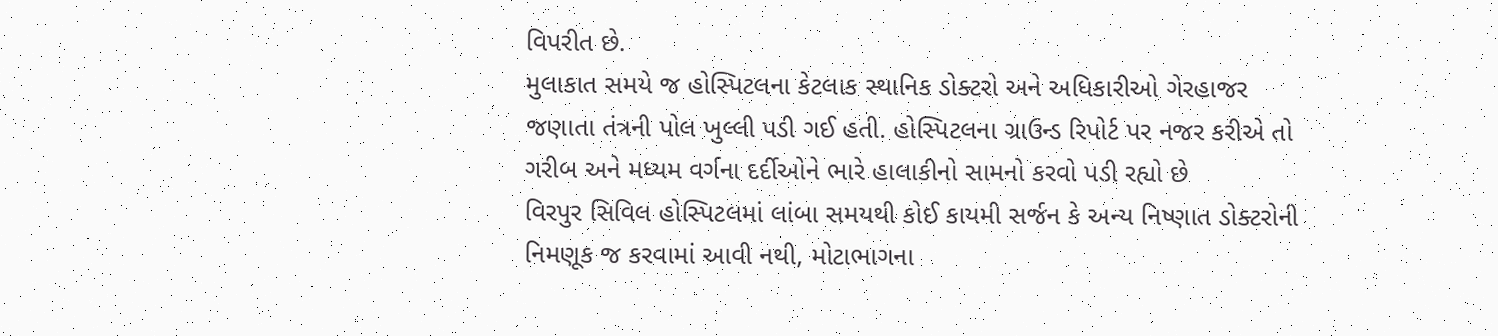વિપરીત છે.
મુલાકાત સમયે જ હોસ્પિટલના કેટલાક સ્થાનિક ડોક્ટરો અને અધિકારીઓ ગેરહાજર જણાતા તંત્રની પોલ ખુલ્લી પડી ગઈ હતી. હોસ્પિટલના ગ્રાઉન્ડ રિપોર્ટ પર નજર કરીએ તો ગરીબ અને મધ્યમ વર્ગના દર્દીઓને ભારે હાલાકીનો સામનો કરવો પડી રહ્યો છે
વિરપુર સિવિલ હોસ્પિટલમાં લાંબા સમયથી કોઈ કાયમી સર્જન કે અન્ય નિષ્ણાત ડોક્ટરોની નિમણૂક જ કરવામાં આવી નથી, મોટાભાગના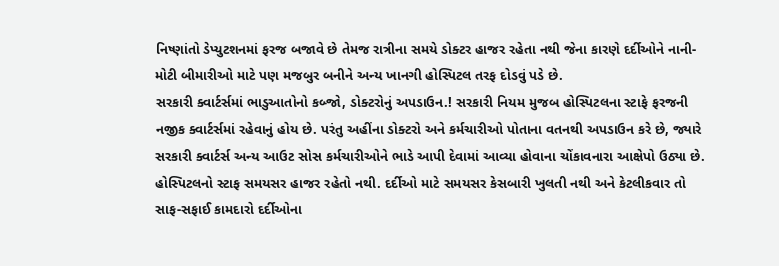નિષ્ણાંતો ડેપ્યુટશનમાં ફરજ બજાવે છે તેમજ રાત્રીના સમયે ડોક્ટર હાજર રહેતા નથી જેના કારણે દર્દીઓને નાની-મોટી બીમારીઓ માટે પણ મજબુર બનીને અન્ય ખાનગી હોસ્પિટલ તરફ દોડવું પડે છે.
સરકારી ક્વાર્ટર્સમાં ભાડુઆતોનો કબ્જો, ડોક્ટરોનું અપડાઉન.! સરકારી નિયમ મુજબ હોસ્પિટલના સ્ટાફે ફરજની નજીક ક્વાર્ટર્સમાં રહેવાનું હોય છે. પરંતુ અહીંના ડોક્ટરો અને કર્મચારીઓ પોતાના વતનથી અપડાઉન કરે છે, જ્યારે સરકારી ક્વાર્ટર્સ અન્ય આઉટ સોસ કર્મચારીઓને ભાડે આપી દેવામાં આવ્યા હોવાના ચોંકાવનારા આક્ષેપો ઉઠ્યા છે.
હોસ્પિટલનો સ્ટાફ સમયસર હાજર રહેતો નથી. દર્દીઓ માટે સમયસર કેસબારી ખુલતી નથી અને કેટલીકવાર તો સાફ-સફાઈ કામદારો દર્દીઓના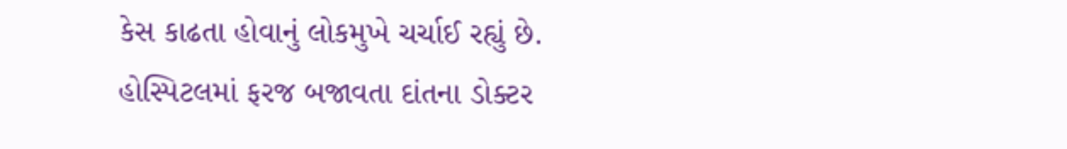કેસ કાઢતા હોવાનું લોકમુખે ચર્ચાઈ રહ્યું છે.
હોસ્પિટલમાં ફરજ બજાવતા દાંતના ડોક્ટર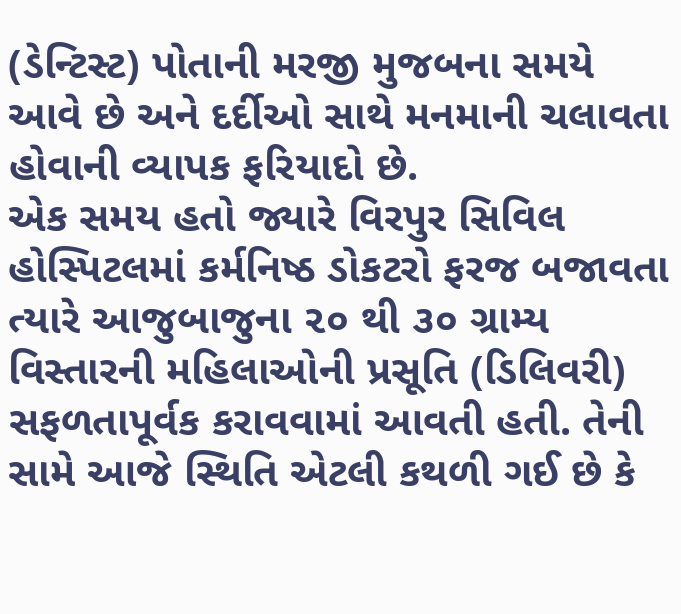(ડેન્ટિસ્ટ) પોતાની મરજી મુજબના સમયે આવે છે અને દર્દીઓ સાથે મનમાની ચલાવતા હોવાની વ્યાપક ફરિયાદો છે.
એક સમય હતો જ્યારે વિરપુર સિવિલ હોસ્પિટલમાં કર્મનિષ્ઠ ડોકટરો ફરજ બજાવતા ત્યારે આજુબાજુના ૨૦ થી ૩૦ ગ્રામ્ય વિસ્તારની મહિલાઓની પ્રસૂતિ (ડિલિવરી) સફળતાપૂર્વક કરાવવામાં આવતી હતી. તેની સામે આજે સ્થિતિ એટલી કથળી ગઈ છે કે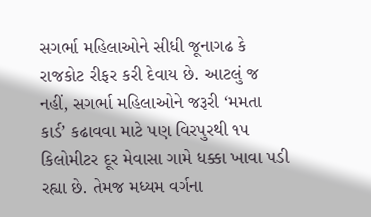સગર્ભા મહિલાઓને સીધી જૂનાગઢ કે રાજકોટ રીફર કરી દેવાય છે. આટલું જ નહીં, સગર્ભા મહિલાઓને જરૂરી ‘મમતા કાર્ડ’ કઢાવવા માટે પણ વિરપુરથી ૧૫ કિલોમીટર દૂર મેવાસા ગામે ધક્કા ખાવા પડી રહ્યા છે. તેમજ મધ્યમ વર્ગના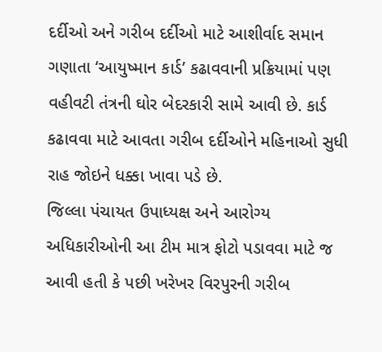દર્દીઓ અને ગરીબ દર્દીઓ માટે આશીર્વાદ સમાન ગણાતા ‘આયુષ્માન કાર્ડ’ કઢાવવાની પ્રક્રિયામાં પણ વહીવટી તંત્રની ઘોર બેદરકારી સામે આવી છે. કાર્ડ કઢાવવા માટે આવતા ગરીબ દર્દીઓને મહિનાઓ સુધી રાહ જોઇને ધક્કા ખાવા પડે છે.
જિલ્લા પંચાયત ઉપાધ્યક્ષ અને આરોગ્ય અધિકારીઓની આ ટીમ માત્ર ફોટો પડાવવા માટે જ આવી હતી કે પછી ખરેખર વિરપુરની ગરીબ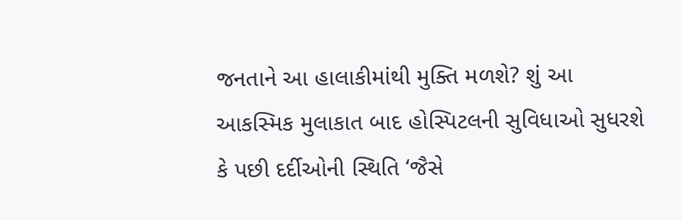જનતાને આ હાલાકીમાંથી મુક્તિ મળશે? શું આ આકસ્મિક મુલાકાત બાદ હોસ્પિટલની સુવિધાઓ સુધરશે કે પછી દર્દીઓની સ્થિતિ ‘જૈસે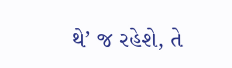થે’ જ રહેશે, તે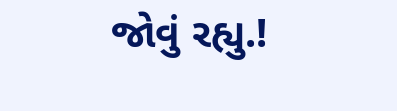જોવું રહ્યુ.!